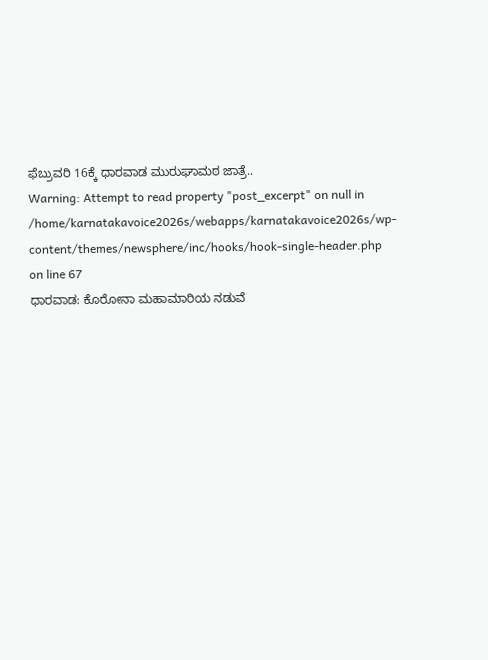ಫೆಬ್ರುವರಿ 16ಕ್ಕೆ ಧಾರವಾಡ ಮುರುಘಾಮಠ ಜಾತ್ರೆ..
Warning: Attempt to read property "post_excerpt" on null in /home/karnatakavoice2026s/webapps/karnatakavoice2026s/wp-content/themes/newsphere/inc/hooks/hook-single-header.php on line 67
ಧಾರವಾಡ: ಕೊರೋನಾ ಮಹಾಮಾರಿಯ ನಡುವೆ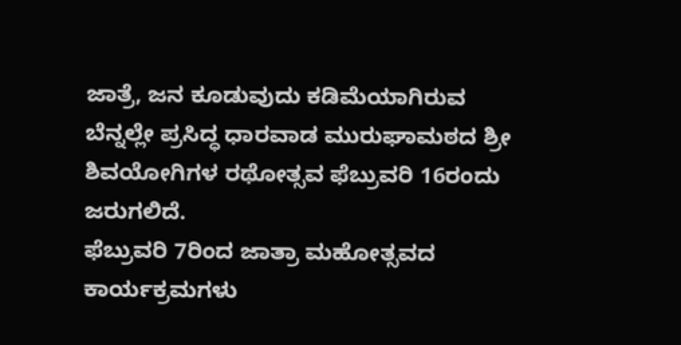ಜಾತ್ರೆ, ಜನ ಕೂಡುವುದು ಕಡಿಮೆಯಾಗಿರುವ ಬೆನ್ನಲ್ಲೇ ಪ್ರಸಿದ್ಧ ಧಾರವಾಡ ಮುರುಘಾಮಠದ ಶ್ರೀ ಶಿವಯೋಗಿಗಳ ರಥೋತ್ಸವ ಫೆಬ್ರುವರಿ 16ರಂದು ಜರುಗಲಿದೆ.
ಫೆಬ್ರುವರಿ 7ರಿಂದ ಜಾತ್ರಾ ಮಹೋತ್ಸವದ ಕಾರ್ಯಕ್ರಮಗಳು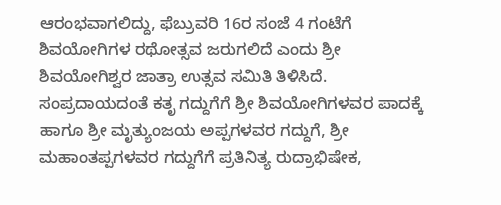ಆರಂಭವಾಗಲಿದ್ದು, ಫೆಬ್ರುವರಿ 16ರ ಸಂಜೆ 4 ಗಂಟೆಗೆ ಶಿವಯೋಗಿಗಳ ರಥೋತ್ಸವ ಜರುಗಲಿದೆ ಎಂದು ಶ್ರೀ ಶಿವಯೋಗಿಶ್ವರ ಜಾತ್ರಾ ಉತ್ಸವ ಸಮಿತಿ ತಿಳಿಸಿದೆ.
ಸಂಪ್ರದಾಯದಂತೆ ಕತೃ ಗದ್ದುಗೆಗೆ ಶ್ರೀ ಶಿವಯೋಗಿಗಳವರ ಪಾದಕ್ಕೆ ಹಾಗೂ ಶ್ರೀ ಮೃತ್ಯುಂಜಯ ಅಪ್ಪಗಳವರ ಗದ್ದುಗೆ, ಶ್ರೀ ಮಹಾಂತಪ್ಪಗಳವರ ಗದ್ದುಗೆಗೆ ಪ್ರತಿನಿತ್ಯ ರುದ್ರಾಭಿಷೇಕ,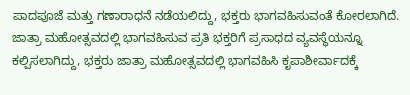ಪಾದಪೂಜೆ ಮತ್ತು ಗಣಾರಾಧನೆ ನಡೆಯಲಿದ್ದು, ಭಕ್ತರು ಭಾಗವಹಿಸುವಂತೆ ಕೋರಲಾಗಿದೆ.
ಜಾತ್ರಾ ಮಹೋತ್ಸವದಲ್ಲಿ ಭಾಗವಹಿಸುವ ಪ್ರತಿ ಭಕ್ತರಿಗೆ ಪ್ರಸಾಧದ ವ್ಯವಸ್ಥೆಯನ್ನೂ ಕಲ್ಪಿಸಲಾಗಿದ್ದು, ಭಕ್ತರು ಜಾತ್ರಾ ಮಹೋತ್ಸವದಲ್ಲಿ ಭಾಗವಹಿಸಿ ಕೃಪಾಶೀರ್ವಾದಕ್ಕೆ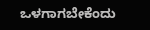ಒಳಗಾಗಬೇಕೆಂದು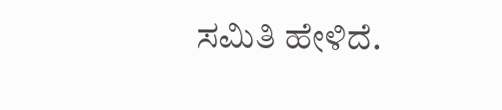ಸಮಿತಿ ಹೇಳಿದೆ.